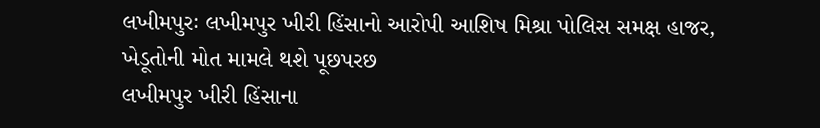લખીમપુરઃ લખીમપુર ખીરી હિંસાનો આરોપી આશિષ મિશ્રા પોલિસ સમક્ષ હાજર, ખેડૂતોની મોત મામલે થશે પૂછપરછ
લખીમપુર ખીરી હિંસાના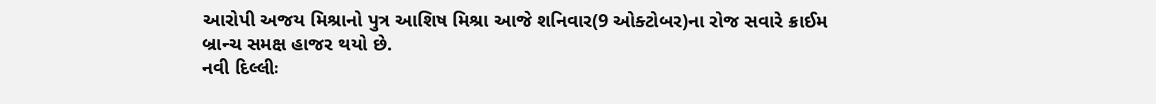આરોપી અજય મિશ્રાનો પુત્ર આશિષ મિશ્રા આજે શનિવાર(9 ઓક્ટોબર)ના રોજ સવારે ક્રાઈમ બ્રાન્ચ સમક્ષ હાજર થયો છે.
નવી દિલ્લીઃ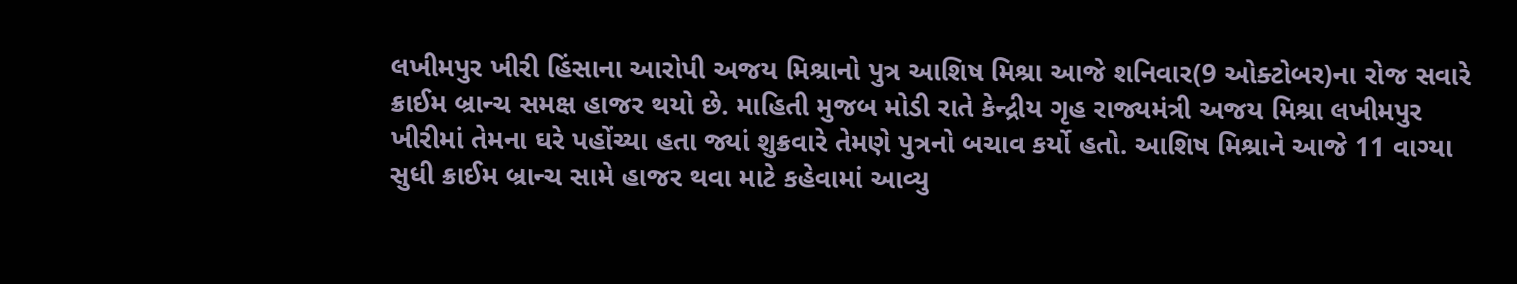લખીમપુર ખીરી હિંસાના આરોપી અજય મિશ્રાનો પુત્ર આશિષ મિશ્રા આજે શનિવાર(9 ઓક્ટોબર)ના રોજ સવારે ક્રાઈમ બ્રાન્ચ સમક્ષ હાજર થયો છે. માહિતી મુજબ મોડી રાતે કેન્દ્રીય ગૃહ રાજ્યમંત્રી અજય મિશ્રા લખીમપુર ખીરીમાં તેમના ઘરે પહોંચ્યા હતા જ્યાં શુક્રવારે તેમણે પુત્રનો બચાવ કર્યો હતો. આશિષ મિશ્રાને આજે 11 વાગ્યા સુધી ક્રાઈમ બ્રાન્ચ સામે હાજર થવા માટે કહેવામાં આવ્યુ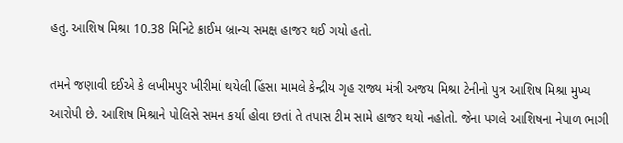હતુ. આશિષ મિશ્રા 10.38 મિનિટે ક્રાઈમ બ્રાન્ચ સમક્ષ હાજર થઈ ગયો હતો.

તમને જણાવી દઈએ કે લખીમપુર ખીરીમાં થયેલી હિંસા મામલે કેન્દ્રીય ગૃહ રાજ્ય મંત્રી અજય મિશ્રા ટેનીનો પુત્ર આશિષ મિશ્રા મુખ્ય આરોપી છે. આશિષ મિશ્રાને પોલિસે સમન કર્યા હોવા છતાં તે તપાસ ટીમ સામે હાજર થયો નહોતો. જેના પગલે આશિષના નેપાળ ભાગી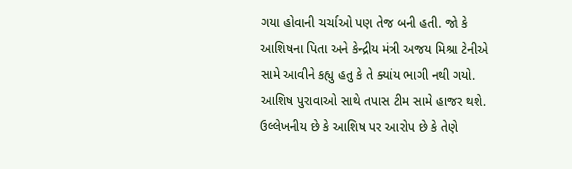ગયા હોવાની ચર્ચાઓ પણ તેજ બની હતી. જો કે આશિષના પિતા અને કેન્દ્રીય મંત્રી અજય મિશ્રા ટેનીએ સામે આવીને કહ્યુ હતુ કે તે ક્યાંય ભાગી નથી ગયો. આશિષ પુરાવાઓ સાથે તપાસ ટીમ સામે હાજર થશે.
ઉલ્લેખનીય છે કે આશિષ પર આરોપ છે કે તેણે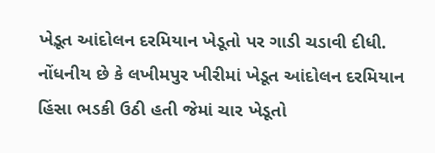ખેડ઼ૂત આંદોલન દરમિયાન ખેડૂતો પર ગાડી ચડાવી દીધી.
નોંધનીય છે કે લખીમપુર ખીરીમાં ખેડૂત આંદોલન દરમિયાન હિંસા ભડકી ઉઠી હતી જેમાં ચાર ખેડૂતો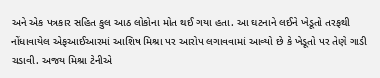અને એક પત્રકાર સહિત કુલ આઠ લોકોના મોત થઈ ગયા હતા. આ ઘટનાને લઈને ખેડૂતો તરફથી નોંધાવાયેલ એફઆઈઆરમાં આશિષ મિશ્રા પર આરોપ લગાવવામાં આવ્યો છે કે ખેડૂતો પર તેણે ગાડી ચડાવી. અજય મિશ્રા ટેનીએ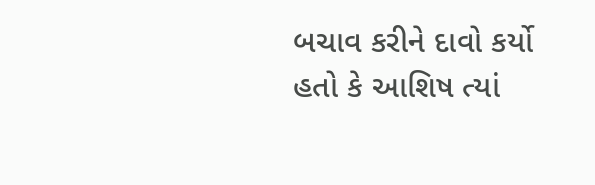બચાવ કરીને દાવો કર્યો હતો કે આશિષ ત્યાં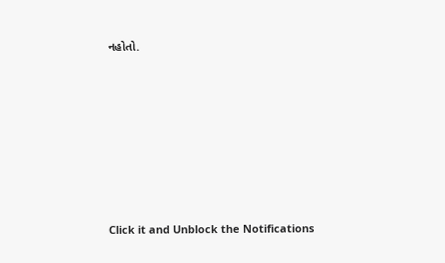નહોતો.












Click it and Unblock the Notifications